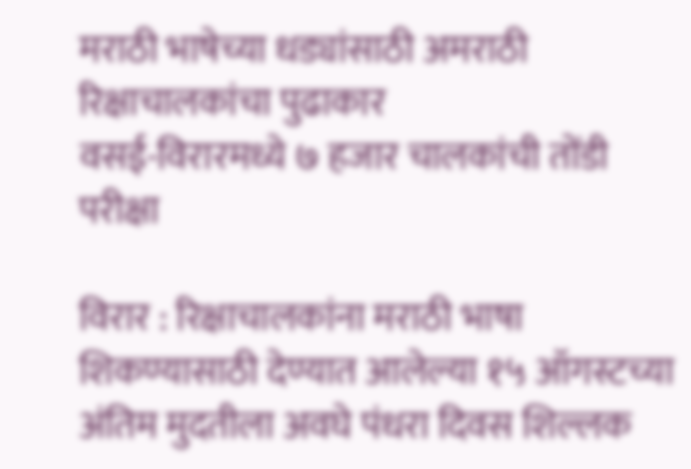मराठी भाषेच्या धड्यांसाठी अमराठी रिक्षाचालकांचा पुढाकार
वसई-विरारमध्ये ७ हजार चालकांची तोंडी परीक्षा

विरार : रिक्षाचालकांना मराठी भाषा शिकण्यासाठी देण्यात आलेल्या १५ ऑगस्टच्या अंतिम मुदतीला अवघे पंधरा दिवस शिल्लक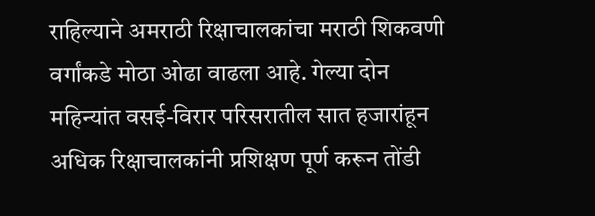राहिल्याने अमराठी रिक्षाचालकांचा मराठी शिकवणी वर्गांकडे मोठा ओढा वाढला आहे. गेल्या दोन महिन्यांत वसई-विरार परिसरातील सात हजारांहून अधिक रिक्षाचालकांनी प्रशिक्षण पूर्ण करून तोंडी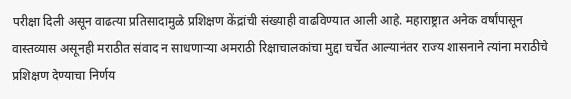परीक्षा दिली असून वाढत्या प्रतिसादामुळे प्रशिक्षण केंद्रांची संख्याही वाढविण्यात आली आहे. महाराष्ट्रात अनेक वर्षांपासून वास्तव्यास असूनही मराठीत संवाद न साधणाऱ्या अमराठी रिक्षाचालकांचा मुद्दा चर्चेत आल्यानंतर राज्य शासनाने त्यांना मराठीचे प्रशिक्षण देण्याचा निर्णय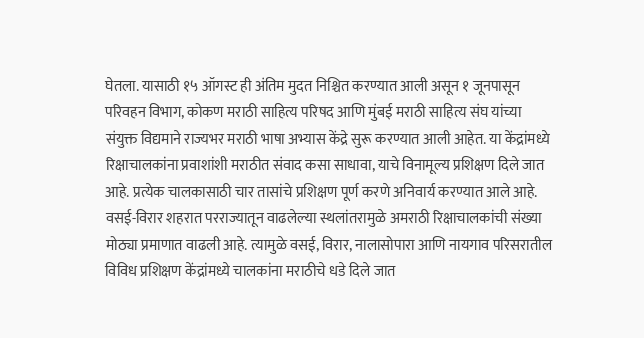घेतला. यासाठी १५ ऑगस्ट ही अंतिम मुदत निश्चित करण्यात आली असून १ जूनपासून परिवहन विभाग, कोकण मराठी साहित्य परिषद आणि मुंबई मराठी साहित्य संघ यांच्या संयुक्त विद्यमाने राज्यभर मराठी भाषा अभ्यास केंद्रे सुरू करण्यात आली आहेत. या केंद्रांमध्ये रिक्षाचालकांना प्रवाशांशी मराठीत संवाद कसा साधावा, याचे विनामूल्य प्रशिक्षण दिले जात आहे. प्रत्येक चालकासाठी चार तासांचे प्रशिक्षण पूर्ण करणे अनिवार्य करण्यात आले आहे.
वसई-विरार शहरात परराज्यातून वाढलेल्या स्थलांतरामुळे अमराठी रिक्षाचालकांची संख्या मोठ्या प्रमाणात वाढली आहे. त्यामुळे वसई, विरार, नालासोपारा आणि नायगाव परिसरातील विविध प्रशिक्षण केंद्रांमध्ये चालकांना मराठीचे धडे दिले जात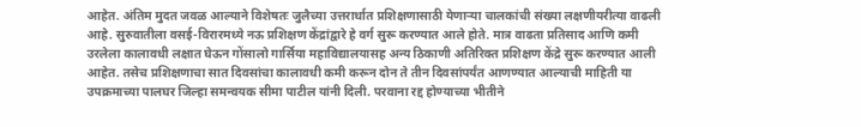आहेत. अंतिम मुदत जवळ आल्याने विशेषतः जुलैच्या उत्तरार्धात प्रशिक्षणासाठी येणाऱ्या चालकांची संख्या लक्षणीयरीत्या वाढली आहे. सुरुवातीला वसई-विरारमध्ये नऊ प्रशिक्षण केंद्रांद्वारे हे वर्ग सुरू करण्यात आले होते. मात्र वाढता प्रतिसाद आणि कमी उरलेला कालावधी लक्षात घेऊन गोंसालो गार्सिया महाविद्यालयासह अन्य ठिकाणी अतिरिक्त प्रशिक्षण केंद्रे सुरू करण्यात आली आहेत. तसेच प्रशिक्षणाचा सात दिवसांचा कालावधी कमी करून दोन ते तीन दिवसांपर्यंत आणण्यात आल्याची माहिती या उपक्रमाच्या पालघर जिल्हा समन्वयक सीमा पाटील यांनी दिली. परवाना रद्द होण्याच्या भीतीने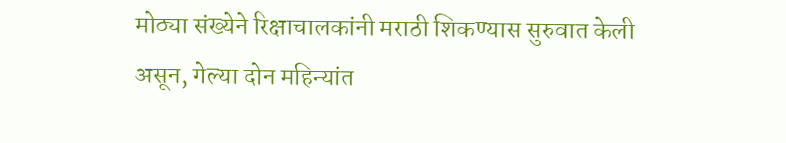मोठ्या संख्येने रिक्षाचालकांनी मराठी शिकण्यास सुरुवात केली असून, गेल्या दोन महिन्यांत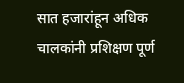सात हजारांहून अधिक चालकांनी प्रशिक्षण पूर्ण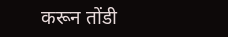करून तोंडी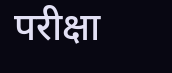परीक्षा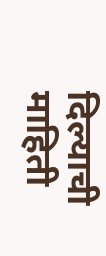दिल्याची माहिती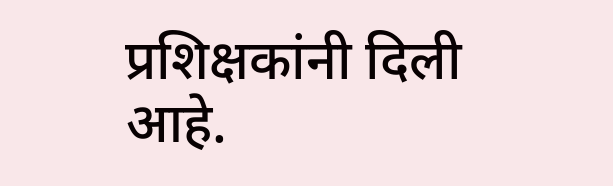प्रशिक्षकांनी दिली आहे.